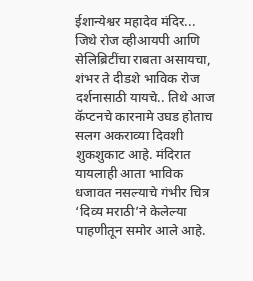ईशान्येश्वर महादेव मंदिर... जिथे रोज व्हीआयपी आणि सेलिब्रिटींचा राबता असायचा, शंभर ते दीडशे भाविक रोज दर्शनासाठी यायचे.. तिथे आज कॅप्टनचे कारनामे उघड होताच सलग अकराव्या दिवशी शुकशुकाट आहे. मंदिरात यायलाही आता भाविक धजावत नसल्याचे गंभीर चित्र ‘दिव्य मराठी’ने केलेल्या पाहणीतून समोर आले आहे.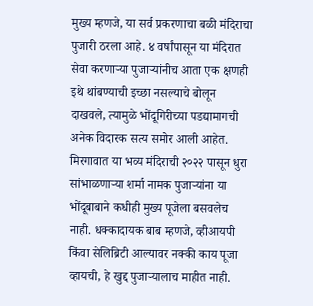मुख्य म्हणजे, या सर्व प्रकरणाचा बळी मंदिराचा पुजारी ठरला आहे. ४ वर्षांपासून या मंदिरात सेवा करणाऱ्या पुजाऱ्यांनीच आता एक क्षणही इथे थांबण्याची इच्छा नसल्याचे बोलून दाखवले, त्यामुळे भोंदूगिरीच्या पडद्यामागची अनेक विदारक सत्य समोर आली आहेत. मिरगावात या भव्य मंदिराची २०२२ पासून धुरा सांभाळणाऱ्या शर्मा नामक पुजाऱ्यांना या भोंदूबाबाने कधीही मुख्य पूजेला बसवलेच नाही. धक्कादायक बाब म्हणजे, व्हीआयपी किंवा सेलिब्रिटी आल्यावर नक्की काय पूजा व्हायची, हे खुद्द पुजाऱ्यालाच माहीत नाही.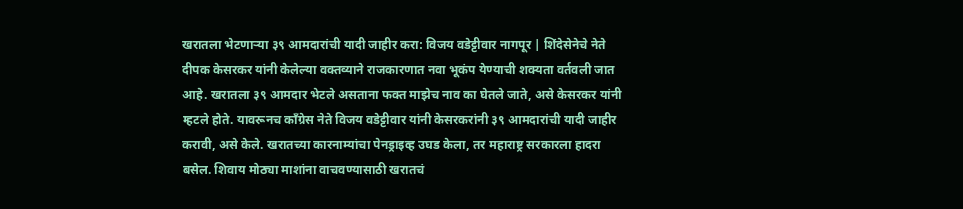खरातला भेटणाऱ्या ३९ आमदारांची यादी जाहीर करा: विजय वडेट्टीवार नागपूर | शिंदेसेनेचे नेते दीपक केसरकर यांनी केलेल्या वक्तव्याने राजकारणात नवा भूकंप येण्याची शक्यता वर्तवली जात आहे. खरातला ३९ आमदार भेटले असताना फक्त माझेच नाव का घेतले जाते, असे केसरकर यांनी म्हटले होते. यावरूनच काँग्रेस नेते विजय वडेट्टीवार यांनी केसरकरांनी ३९ आमदारांची यादी जाहीर करावी, असे केले. खरातच्या कारनाम्यांचा पेनड्राइव्ह उघड केला, तर महाराष्ट्र सरकारला हादरा बसेल. शिवाय मोठ्या माशांना वाचवण्यासाठी खरातचं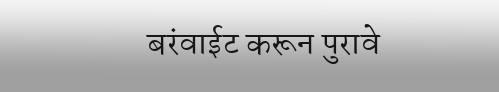बरंवाईट करून पुरावे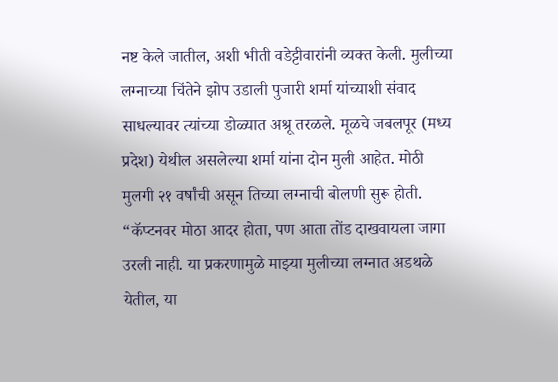नष्ट केले जातील, अशी भीती वडेट्टीवारांनी व्यक्त केली. मुलीच्या लग्नाच्या चिंतेने झोप उडाली पुजारी शर्मा यांच्याशी संवाद साधल्यावर त्यांच्या डोळ्यात अश्रू तरळले. मूळचे जबलपूर (मध्य प्रदेश) येथील असलेल्या शर्मा यांना दोन मुली आहेत. मोठी मुलगी २१ वर्षांची असून तिच्या लग्नाची बोलणी सुरू होती. “कॅप्टनवर मोठा आदर होता, पण आता तोंड दाखवायला जागा उरली नाही. या प्रकरणामुळे माझ्या मुलीच्या लग्नात अडथळे येतील, या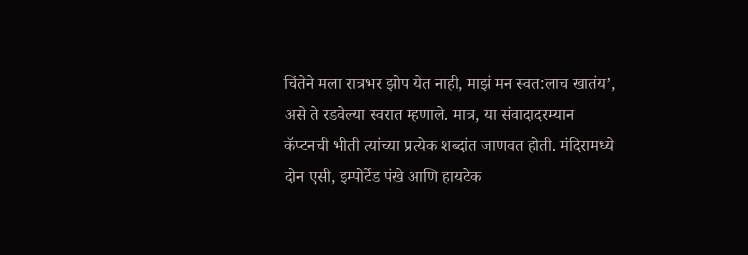चिंतेने मला रात्रभर झोप येत नाही, माझं मन स्वत:लाच खातंय’, असे ते रडवेल्या स्वरात म्हणाले. मात्र, या संवादादरम्यान कॅप्टनची भीती त्यांच्या प्रत्येक शब्दांत जाणवत होती. मंदिरामध्ये दोन एसी, इम्पोर्टेड पंखे आणि हायटेक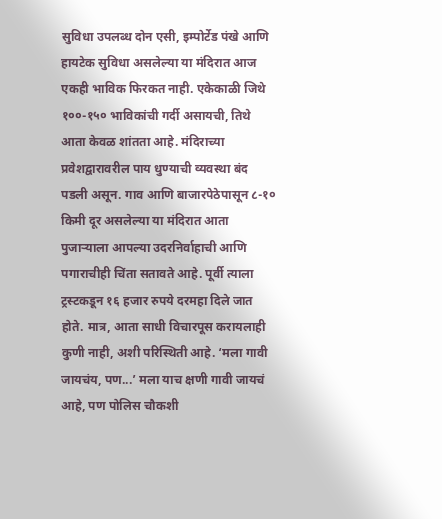सुविधा उपलब्ध दोन एसी, इम्पोर्टेड पंखे आणि हायटेक सुविधा असलेल्या या मंदिरात आज एकही भाविक फिरकत नाही. एकेकाळी जिथे १००-१५० भाविकांची गर्दी असायची, तिथे आता केवळ शांतता आहे. मंदिराच्या प्रवेशद्वारावरील पाय धुण्याची व्यवस्था बंद पडली असून. गाव आणि बाजारपेठेपासून ८-१० किमी दूर असलेल्या या मंदिरात आता पुजाऱ्याला आपल्या उदरनिर्वाहाची आणि पगाराचीही चिंता सतावते आहे. पूर्वी त्याला ट्रस्टकडून १६ हजार रुपये दरमहा दिले जात होते. मात्र, आता साधी विचारपूस करायलाही कुणी नाही, अशी परिस्थिती आहे. ‘मला गावी जायचंय, पण...’ मला याच क्षणी गावी जायचं आहे, पण पोलिस चौकशी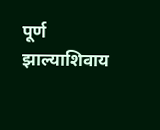पूर्ण झाल्याशिवाय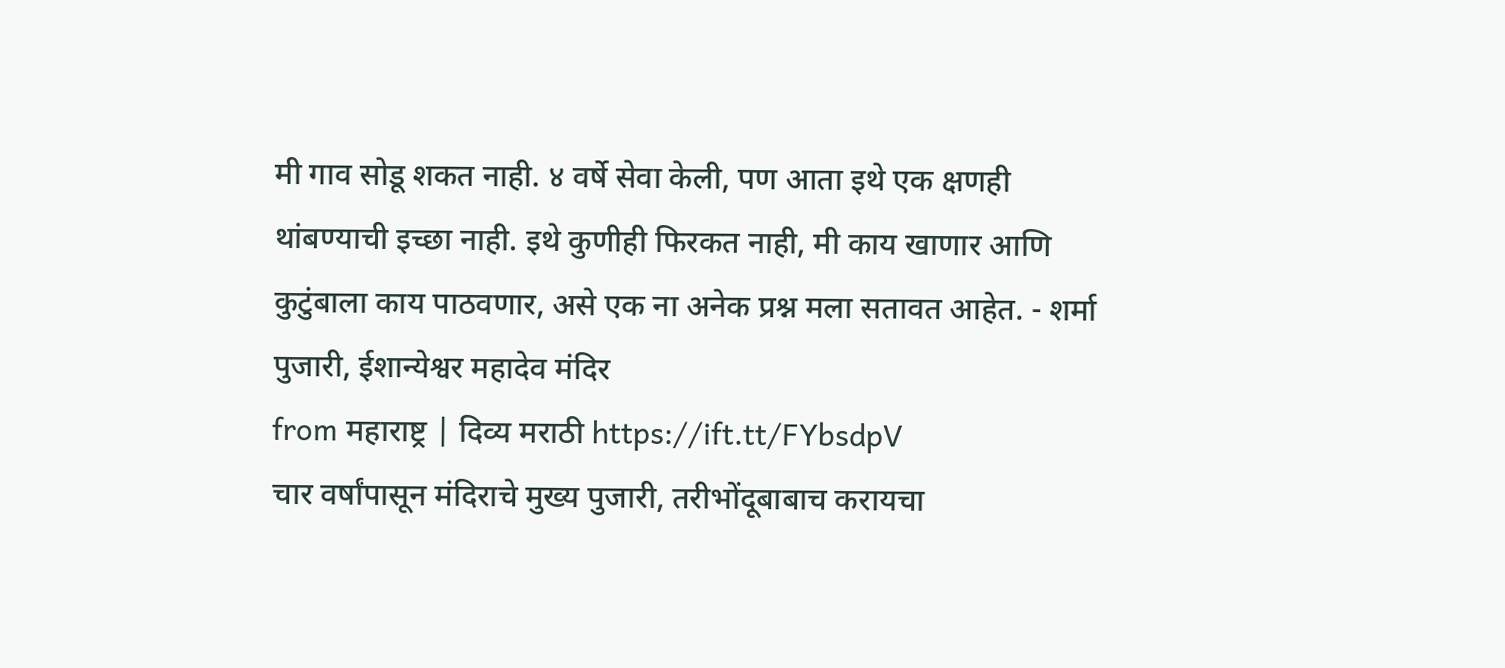मी गाव सोडू शकत नाही. ४ वर्षे सेवा केली, पण आता इथे एक क्षणही थांबण्याची इच्छा नाही. इथे कुणीही फिरकत नाही, मी काय खाणार आणि कुटुंबाला काय पाठवणार, असे एक ना अनेक प्रश्न मला सतावत आहेत. - शर्मा पुजारी, ईशान्येश्वर महादेव मंदिर
from महाराष्ट्र | दिव्य मराठी https://ift.tt/FYbsdpV
चार वर्षांपासून मंदिराचे मुख्य पुजारी, तरीभोंदूबाबाच करायचा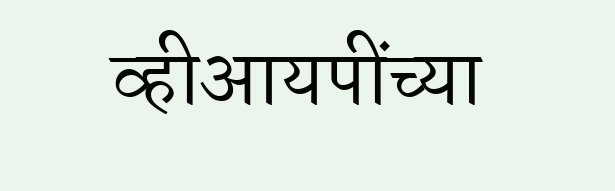व्हीआयपींच्या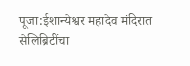पूजा:ईशान्येश्वर महादेव मंदिरात सेलिब्रिटींचा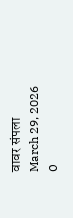वावर संपला
March 29, 2026
0